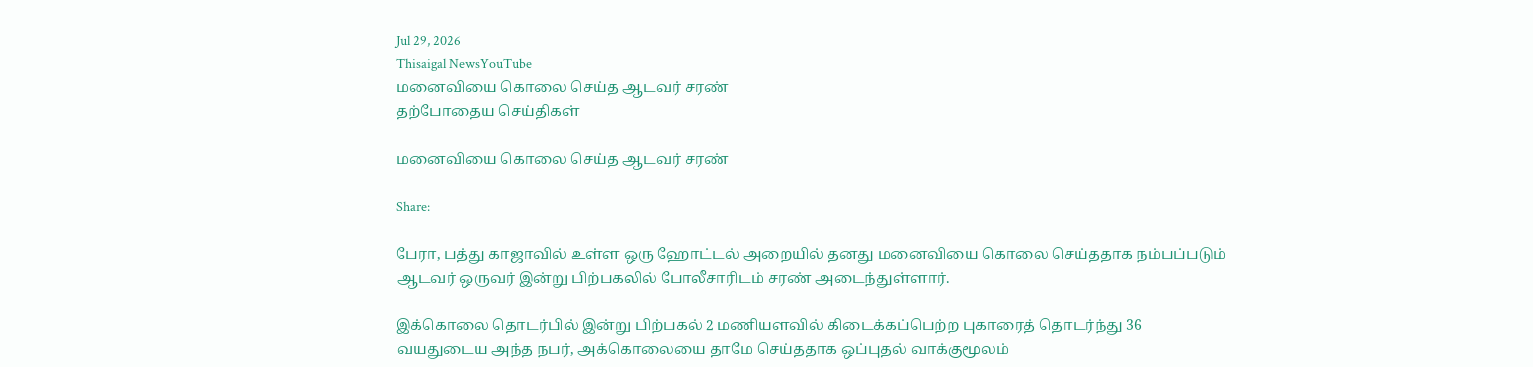Jul 29, 2026
Thisaigal NewsYouTube
மனைவியை கொலை செய்த ஆடவர் சரண்
தற்போதைய செய்திகள்

மனைவியை கொலை செய்த ஆடவர் சரண்

Share:

பேரா, பத்து காஜாவில் உள்ள ஒரு ஹோட்டல் அறையில் தனது மனைவியை கொலை செய்ததாக நம்பப்படும் ஆடவர் ஒருவர் இன்று பிற்பகலில் போலீசாரிடம் சரண் அடைந்துள்ளார்.

இக்கொலை தொடர்பில் இன்று பிற்பகல் 2 மணியளவில் கிடைக்கப்பெற்ற புகாரைத் தொடர்ந்து 36 வயதுடைய அந்த நபர், அக்கொலையை தாமே செய்ததாக ஒப்புதல் வாக்குமூலம்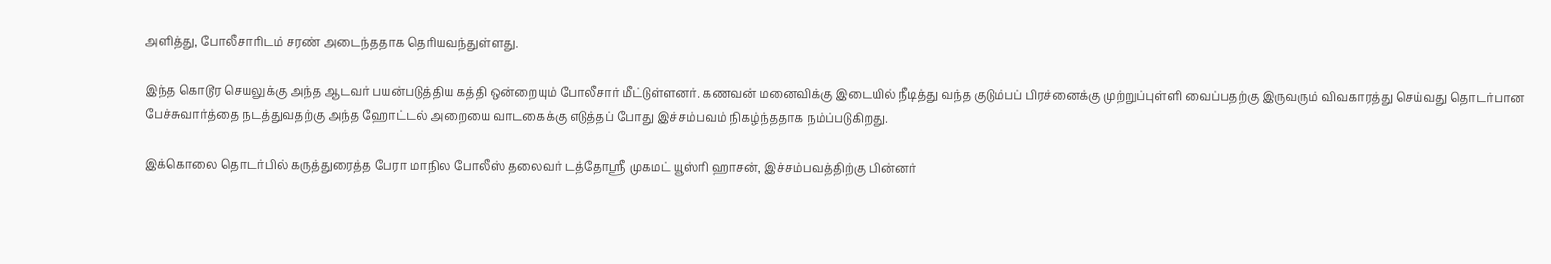அளித்து, போலீசாரிடம் சரண் அடைந்ததாக தெரியவந்துள்ளது.

இந்த கொடூர செயலுக்கு அந்த ஆடவர் பயன்படுத்திய கத்தி ஒன்றையும் போலீசார் மீட்டுள்ளனர். கணவன் மனைவிக்கு இடையில் நீடித்து வந்த குடும்பப் பிரச்னைக்கு முற்றுப்புள்ளி வைப்பதற்கு இருவரும் விவகாரத்து செய்வது தொடர்பான பேச்சுவார்த்தை நடத்துவதற்கு அந்த ஹோட்டல் அறையை வாடகைக்கு எடுத்தப் போது இச்சம்பவம் நிகழ்ந்ததாக நம்ப்படுகிறது.

இக்கொலை தொடர்பில் கருத்துரைத்த பேரா மாநில போலீஸ் தலைவர் டத்தோஸ்ரீ முகமட் யூஸ்ரி ஹாசன், இச்சம்பவத்திற்கு பின்னர்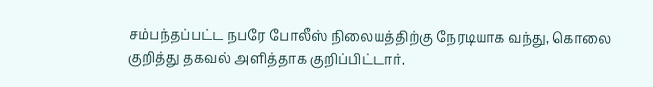சம்பந்தப்பட்ட நபரே போலீஸ் நிலையத்திற்கு நேரடியாக வந்து, கொலை குறித்து தகவல் அளித்தாக குறிப்பிட்டார்.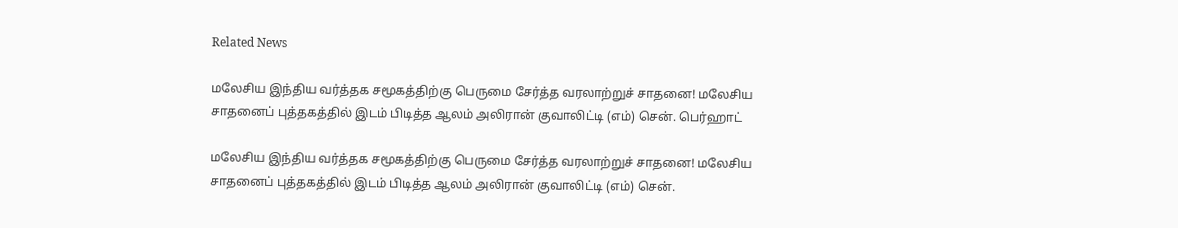Related News

மலேசிய இந்திய வர்த்தக சமூகத்திற்கு பெருமை சேர்த்த வரலாற்றுச் சாதனை! மலேசிய சாதனைப் புத்தகத்தில் இடம் பிடித்த ஆலம் அலிரான் குவாலிட்டி (எம்) சென். பெர்ஹாட்

மலேசிய இந்திய வர்த்தக சமூகத்திற்கு பெருமை சேர்த்த வரலாற்றுச் சாதனை! மலேசிய சாதனைப் புத்தகத்தில் இடம் பிடித்த ஆலம் அலிரான் குவாலிட்டி (எம்) சென்.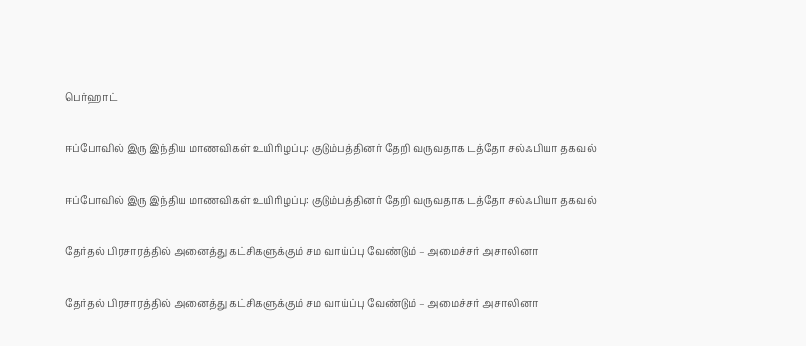பெர்ஹாட்

ஈப்போவில் இரு இந்திய மாணவிகள் உயிரிழப்பு: குடும்பத்தினர் தேறி வருவதாக டத்தோ சல்ஃபியா தகவல்

ஈப்போவில் இரு இந்திய மாணவிகள் உயிரிழப்பு: குடும்பத்தினர் தேறி வருவதாக டத்தோ சல்ஃபியா தகவல்

தேர்தல் பிரசாரத்தில் அனைத்து கட்சிகளுக்கும் சம வாய்ப்பு வேண்டும் – அமைச்சர் அசாலினா

தேர்தல் பிரசாரத்தில் அனைத்து கட்சிகளுக்கும் சம வாய்ப்பு வேண்டும் – அமைச்சர் அசாலினா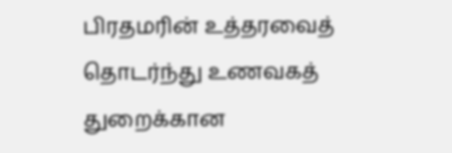பிரதமரின் உத்தரவைத் தொடர்ந்து உணவகத் துறைக்கான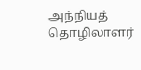அந்நியத் தொழிலாளர்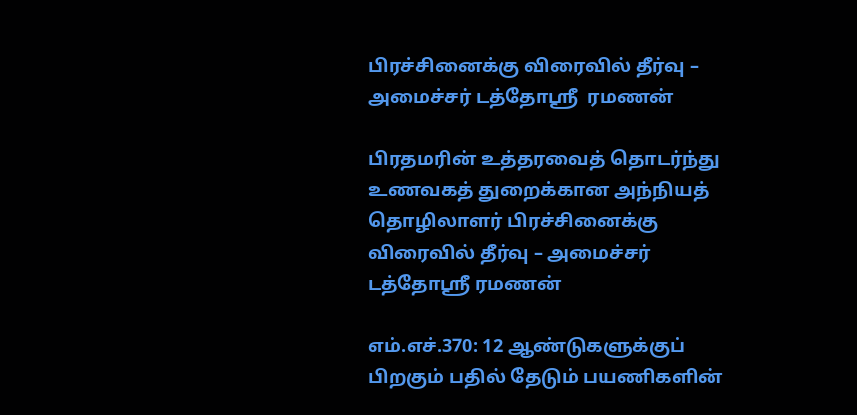பிரச்சினைக்கு விரைவில் தீர்வு – அமைச்சர் டத்தோஸ்ரீ  ரமணன்

பிரதமரின் உத்தரவைத் தொடர்ந்து உணவகத் துறைக்கான அந்நியத் தொழிலாளர் பிரச்சினைக்கு விரைவில் தீர்வு – அமைச்சர் டத்தோஸ்ரீ ரமணன்

எம்.எச்.370: 12 ஆண்டுகளுக்குப் பிறகும் பதில் தேடும் பயணிகளின்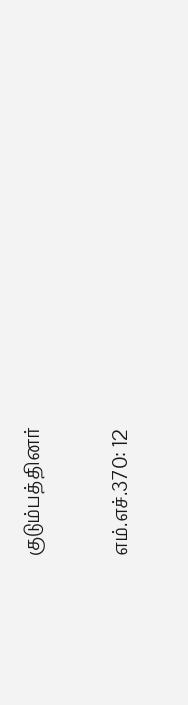குடும்பத்தினர்

எம்.எச்.370: 12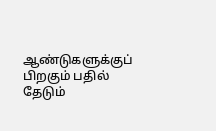ஆண்டுகளுக்குப் பிறகும் பதில் தேடும்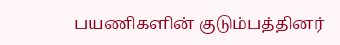பயணிகளின் குடும்பத்தினர்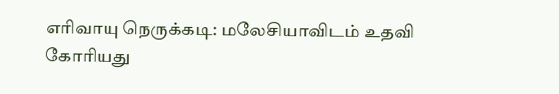எரிவாயு நெருக்கடி: மலேசியாவிடம் உதவி கோரியது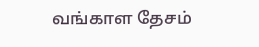வங்காள தேசம்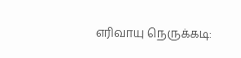எரிவாயு நெருக்கடி: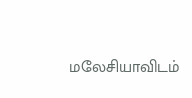மலேசியாவிடம்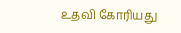உதவி கோரியது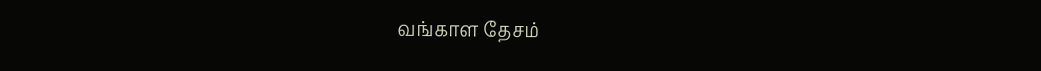வங்காள தேசம்